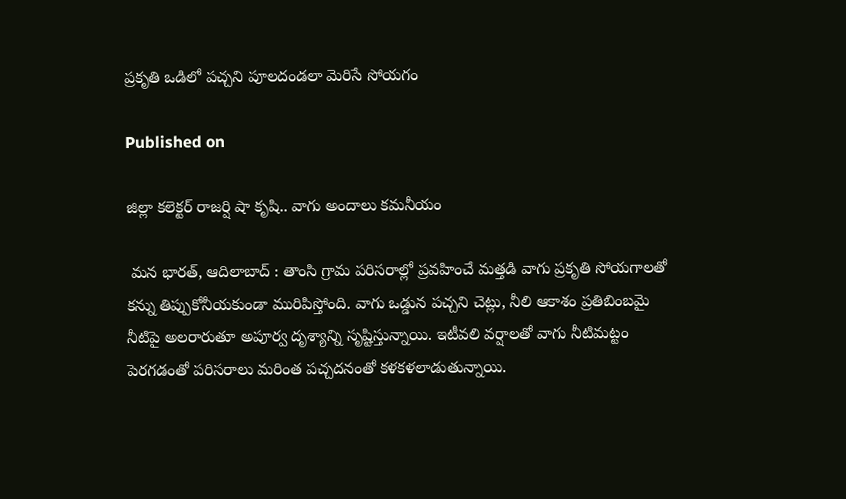ప్రకృతి ఒడిలో పచ్చని పూలదండలా మెరిసే సోయగం

Published on

జిల్లా కలెక్టర్ రాజర్షి షా కృషి.. వాగు అందాలు కమనీయం

 మన భారత్, ఆదిలాబాద్ : తాంసి గ్రామ పరిసరాల్లో ప్రవహించే మత్తడి వాగు ప్రకృతి సోయగాలతో కన్ను తిప్పుకోనీయకుండా మురిపిస్తోంది. వాగు ఒడ్డున పచ్చని చెట్లు, నీలి ఆకాశం ప్రతిబింబమై నీటిపై అలరారుతూ అపూర్వ దృశ్యాన్ని సృష్టిస్తున్నాయి. ఇటీవలి వర్షాలతో వాగు నీటిమట్టం పెరగడంతో పరిసరాలు మరింత పచ్చదనంతో కళకళలాడుతున్నాయి.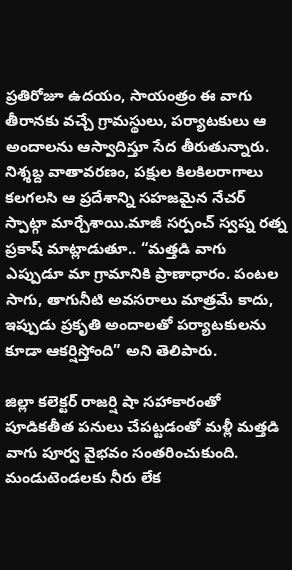ప్రతిరోజూ ఉదయం, సాయంత్రం ఈ వాగు తీరానకు వచ్చే గ్రామస్థులు, పర్యాటకులు ఆ అందాలను ఆస్వాదిస్తూ సేద తీరుతున్నారు. నిశ్శబ్ద వాతావరణం, పక్షుల కిలకిలరాగాలు కలగలసి ఆ ప్రదేశాన్ని సహజమైన నేచర్ స్పాట్గా మార్చేశాయి.మాజీ సర్పంచ్ స్వప్న రత్న ప్రకాష్ మాట్లాడుతూ.. “మత్తడి వాగు ఎప్పుడూ మా గ్రామానికి ప్రాణాధారం. పంటల సాగు, తాగునీటి అవసరాలు మాత్రమే కాదు, ఇప్పుడు ప్రకృతి అందాలతో పర్యాటకులను కూడా ఆకర్షిస్తోంది” అని తెలిపారు.

జిల్లా కలెక్టర్ రాజర్షి షా సహాకారంతో పూడికతీత పనులు చేపట్టడంతో మళ్లీ మత్తడి వాగు పూర్వ వైభవం సంతరించుకుంది. మండుటెండలకు నీరు లేక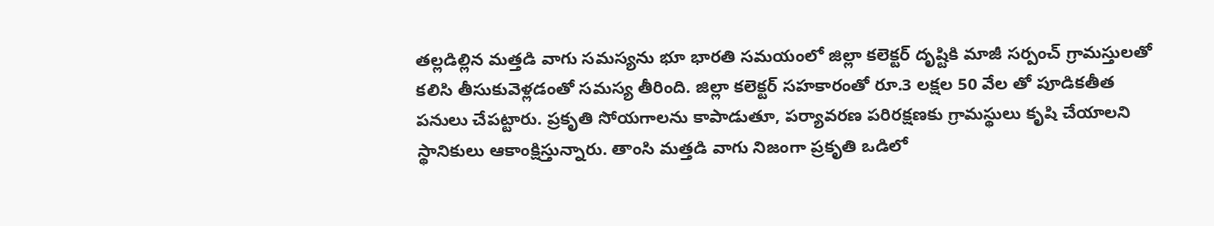తల్లడిల్లిన మత్తడి వాగు సమస్యను భూ భారతి సమయంలో జిల్లా కలెక్టర్ దృష్టికి మాజీ సర్పంచ్ గ్రామస్తులతో కలిసి తీసుకువెళ్లడంతో సమస్య తీరింది. జిల్లా కలెక్టర్ సహకారంతో రూ.3 లక్షల 50 వేల తో పూడికతీత పనులు చేపట్టారు. ప్రకృతి సోయగాలను కాపాడుతూ, పర్యావరణ పరిరక్షణకు గ్రామస్థులు కృషి చేయాలని స్థానికులు ఆకాంక్షిస్తున్నారు. తాంసి మత్తడి వాగు నిజంగా ప్రకృతి ఒడిలో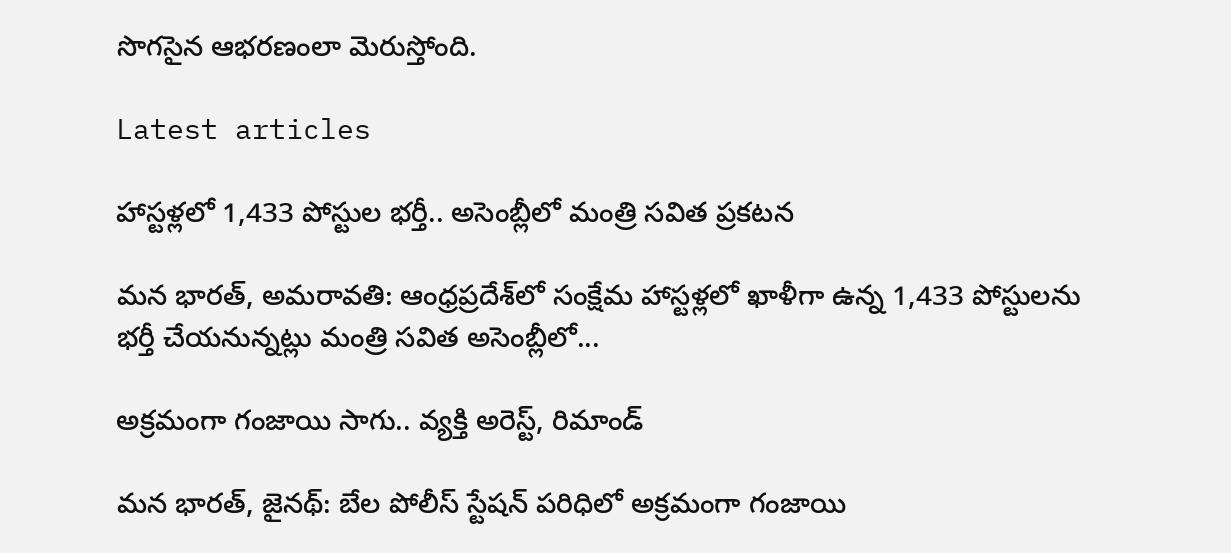సొగసైన ఆభరణంలా మెరుస్తోంది.

Latest articles

హాస్టళ్లలో 1,433 పోస్టుల భర్తీ.. అసెంబ్లీలో మంత్రి సవిత ప్రకటన

మన భారత్, అమరావతి: ఆంధ్రప్రదేశ్‌లో సంక్షేమ హాస్టళ్లలో ఖాళీగా ఉన్న 1,433 పోస్టులను భర్తీ చేయనున్నట్లు మంత్రి సవిత అసెంబ్లీలో...

అక్రమంగా గంజాయి సాగు.. వ్యక్తి అరెస్ట్, రిమాండ్

మన భారత్, జైనథ్: బేల పోలీస్ స్టేషన్ పరిధిలో అక్రమంగా గంజాయి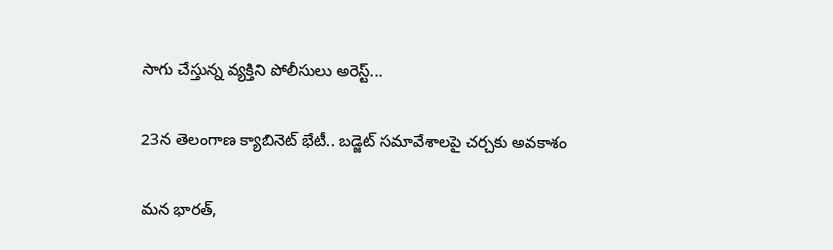సాగు చేస్తున్న వ్యక్తిని పోలీసులు అరెస్ట్...

23న తెలంగాణ క్యాబినెట్ భేటీ.. బడ్జెట్ సమావేశాలపై చర్చకు అవకాశం

మన భారత్,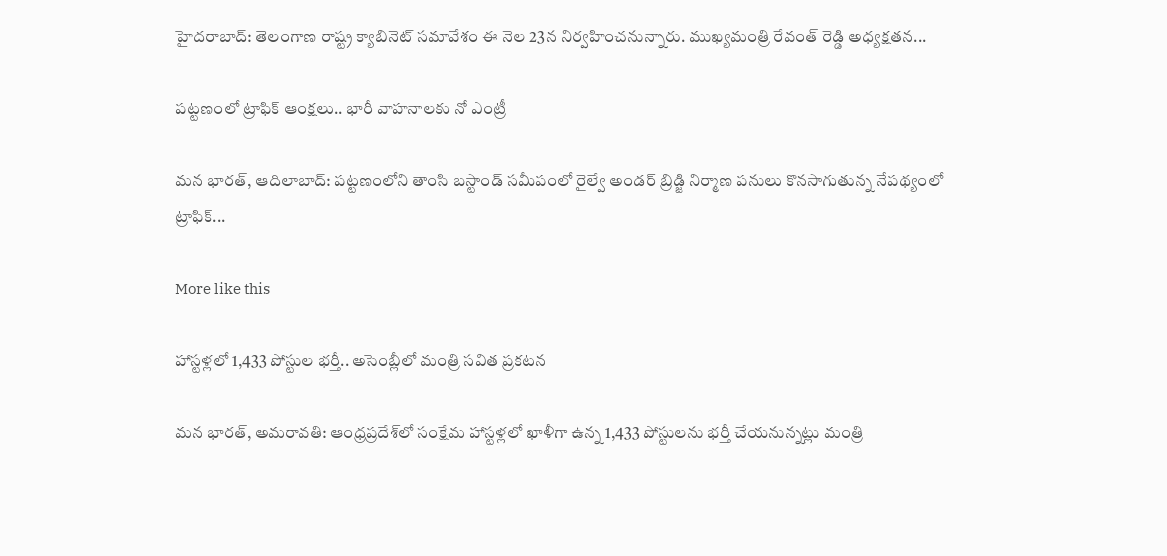హైదరాబాద్: తెలంగాణ రాష్ట్ర క్యాబినెట్ సమావేశం ఈ నెల 23న నిర్వహించనున్నారు. ముఖ్యమంత్రి రేవంత్ రెడ్డి అధ్యక్షతన...

పట్టణంలో ట్రాఫిక్ ఆంక్షలు.. భారీ వాహనాలకు నో ఎంట్రీ

మన భారత్, ఆదిలాబాద్: పట్టణంలోని తాంసి బస్టాండ్ సమీపంలో రైల్వే అండర్ బ్రిడ్జి నిర్మాణ పనులు కొనసాగుతున్న నేపథ్యంలో ట్రాఫిక్...

More like this

హాస్టళ్లలో 1,433 పోస్టుల భర్తీ.. అసెంబ్లీలో మంత్రి సవిత ప్రకటన

మన భారత్, అమరావతి: ఆంధ్రప్రదేశ్‌లో సంక్షేమ హాస్టళ్లలో ఖాళీగా ఉన్న 1,433 పోస్టులను భర్తీ చేయనున్నట్లు మంత్రి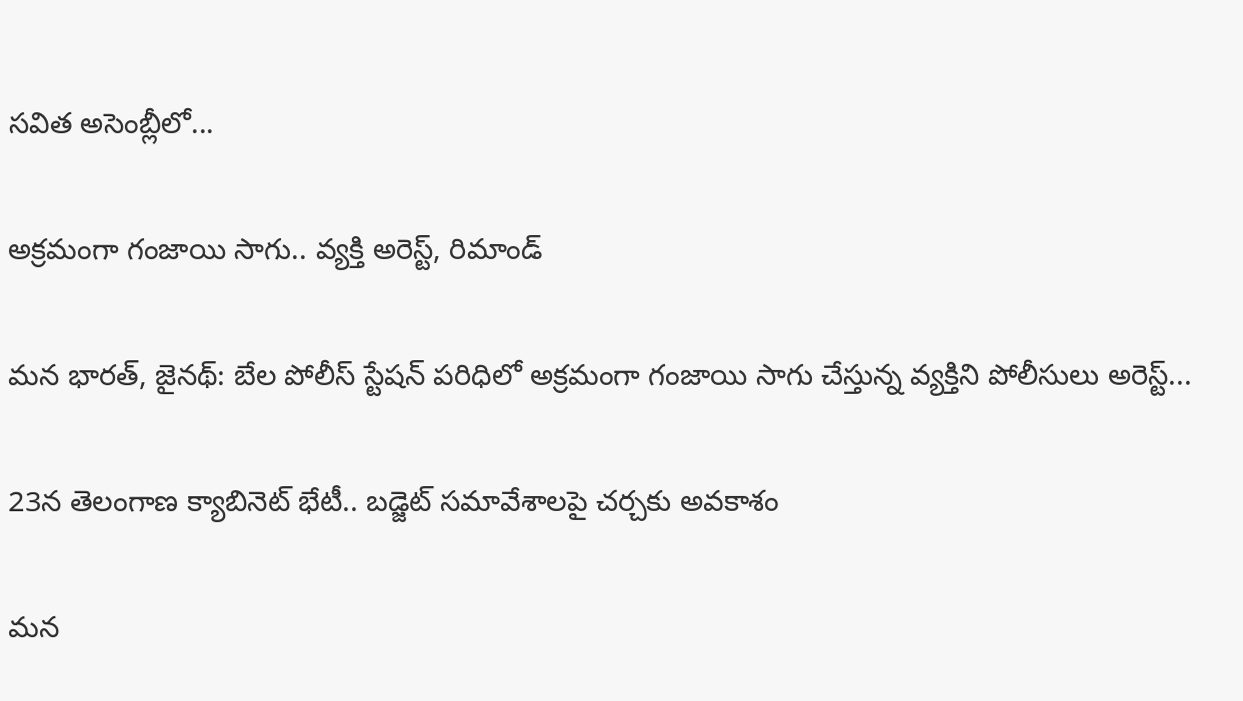సవిత అసెంబ్లీలో...

అక్రమంగా గంజాయి సాగు.. వ్యక్తి అరెస్ట్, రిమాండ్

మన భారత్, జైనథ్: బేల పోలీస్ స్టేషన్ పరిధిలో అక్రమంగా గంజాయి సాగు చేస్తున్న వ్యక్తిని పోలీసులు అరెస్ట్...

23న తెలంగాణ క్యాబినెట్ భేటీ.. బడ్జెట్ సమావేశాలపై చర్చకు అవకాశం

మన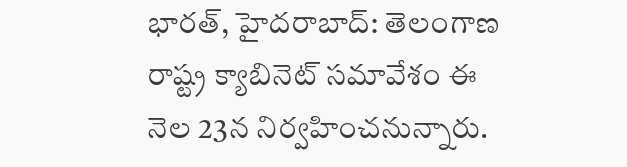భారత్, హైదరాబాద్: తెలంగాణ రాష్ట్ర క్యాబినెట్ సమావేశం ఈ నెల 23న నిర్వహించనున్నారు.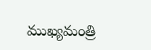ముఖ్యమంత్రి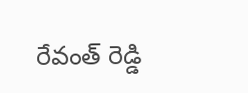రేవంత్ రెడ్డి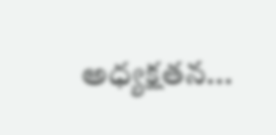అధ్యక్షతన...